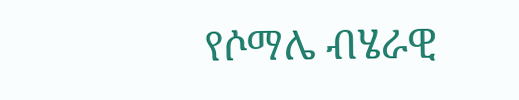የሶማሌ ብሄራዊ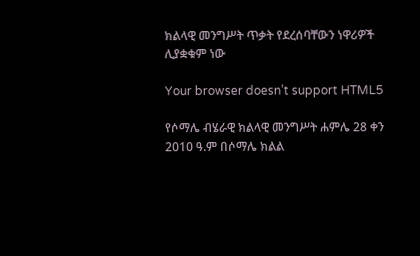ክልላዊ መንግሥት ጥቃት የደረሰባቸውን ነዋሪዎች ሊያቋቁም ነው

Your browser doesn’t support HTML5

የሶማሌ ብሄራዊ ክልላዊ መንግሥት ሐምሌ 28 ቀን 2010 ዓ.ም በሶማሌ ክልል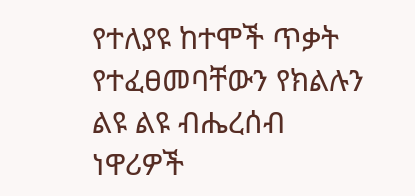የተለያዩ ከተሞች ጥቃት የተፈፀመባቸውን የክልሉን ልዩ ልዩ ብሔረሰብ ነዋሪዎች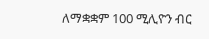ለማቋቋም 100 ሚሊዮን ብር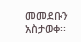መመደቡን አስታወቀ፡፡